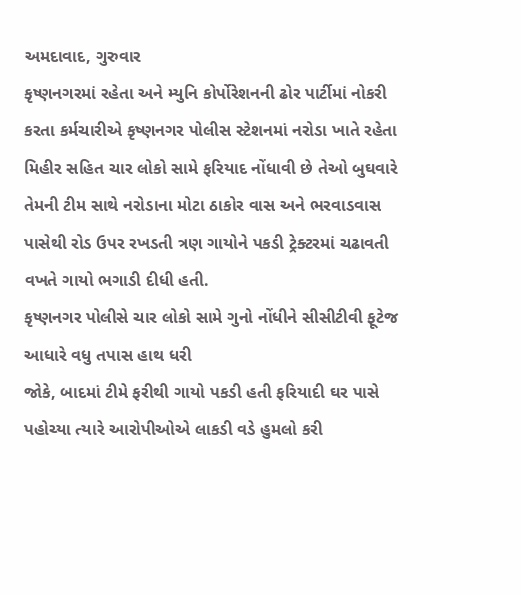અમદાવાદ, ગુરુવાર
કૃષ્ણનગરમાં રહેતા અને મ્યુનિ કોર્પોરેશનની ઢોર પાર્ટીમાં નોકરી કરતા કર્મચારીએ કૃષ્ણનગર પોલીસ સ્ટેશનમાં નરોડા ખાતે રહેતા મિહીર સહિત ચાર લોકો સામે ફરિયાદ નોંધાવી છે તેઓ બુઘવારે તેમની ટીમ સાથે નરોડાના મોટા ઠાકોર વાસ અને ભરવાડવાસ પાસેથી રોડ ઉપર રખડતી ત્રણ ગાયોને પકડી ટ્રેક્ટરમાં ચઢાવતી વખતે ગાયો ભગાડી દીધી હતી.
કૃષ્ણનગર પોલીસે ચાર લોકો સામે ગુનો નોંધીને સીસીટીવી ફૂટેજ આધારે વધુ તપાસ હાથ ધરી
જોકે, બાદમાં ટીમે ફરીથી ગાયો પકડી હતી ફરિયાદી ઘર પાસે પહોચ્યા ત્યારે આરોપીઓએ લાકડી વડે હુમલો કરી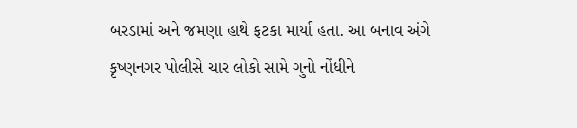બરડામાં અને જમણા હાથે ફટકા માર્યા હતા. આ બનાવ અંગે કૃષ્ણનગર પોલીસે ચાર લોકો સામે ગુનો નોંધીને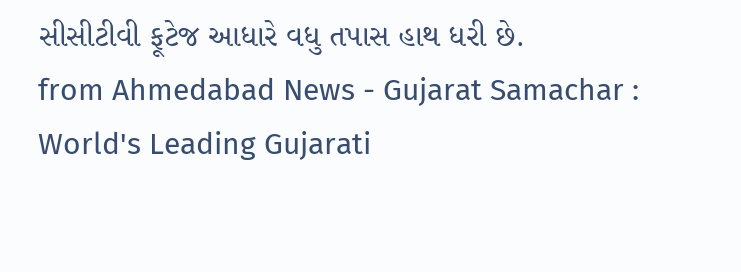સીસીટીવી ફૂટેજ આધારે વધુ તપાસ હાથ ધરી છે.
from Ahmedabad News - Gujarat Samachar : World's Leading Gujarati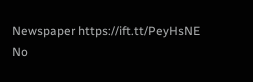Newspaper https://ift.tt/PeyHsNE
No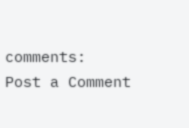comments:
Post a Comment